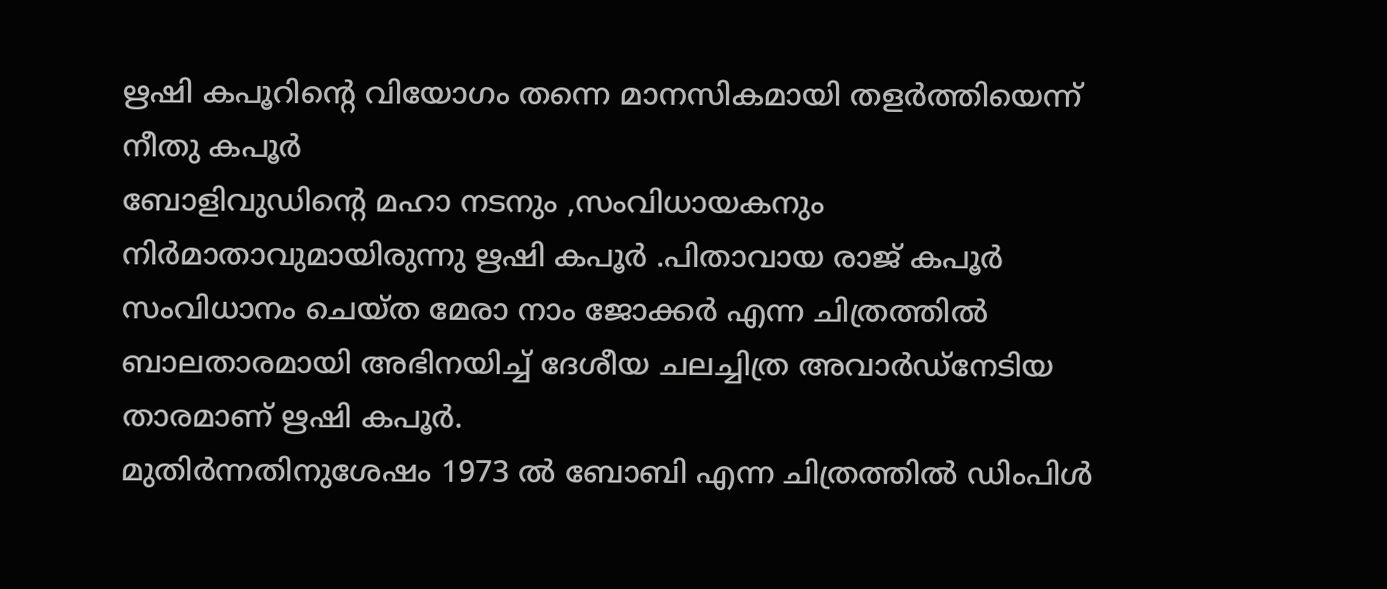ഋഷി കപൂറിന്റെ വിയോഗം തന്നെ മാനസികമായി തളർത്തിയെന്ന് നീതു കപൂർ
ബോളിവുഡിന്റെ മഹാ നടനും ,സംവിധായകനും നിർമാതാവുമായിരുന്നു ഋഷി കപൂർ .പിതാവായ രാജ് കപൂർ സംവിധാനം ചെയ്ത മേരാ നാം ജോക്കർ എന്ന ചിത്രത്തിൽ ബാലതാരമായി അഭിനയിച്ച് ദേശീയ ചലച്ചിത്ര അവാർഡ്നേടിയ താരമാണ് ഋഷി കപൂർ.
മുതിർന്നതിനുശേഷം 1973 ൽ ബോബി എന്ന ചിത്രത്തിൽ ഡിംപിൾ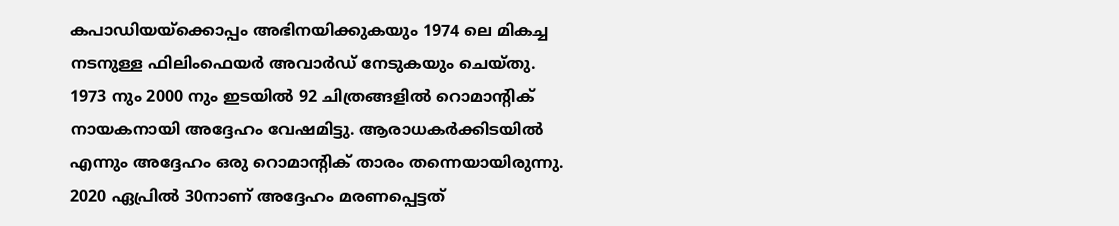കപാഡിയയ്ക്കൊപ്പം അഭിനയിക്കുകയും 1974 ലെ മികച്ച നടനുള്ള ഫിലിംഫെയർ അവാർഡ് നേടുകയും ചെയ്തു. 1973 നും 2000 നും ഇടയിൽ 92 ചിത്രങ്ങളിൽ റൊമാന്റിക് നായകനായി അദ്ദേഹം വേഷമിട്ടു. ആരാധകർക്കിടയിൽ എന്നും അദ്ദേഹം ഒരു റൊമാന്റിക് താരം തന്നെയായിരുന്നു. 2020 ഏപ്രിൽ 30നാണ് അദ്ദേഹം മരണപ്പെട്ടത്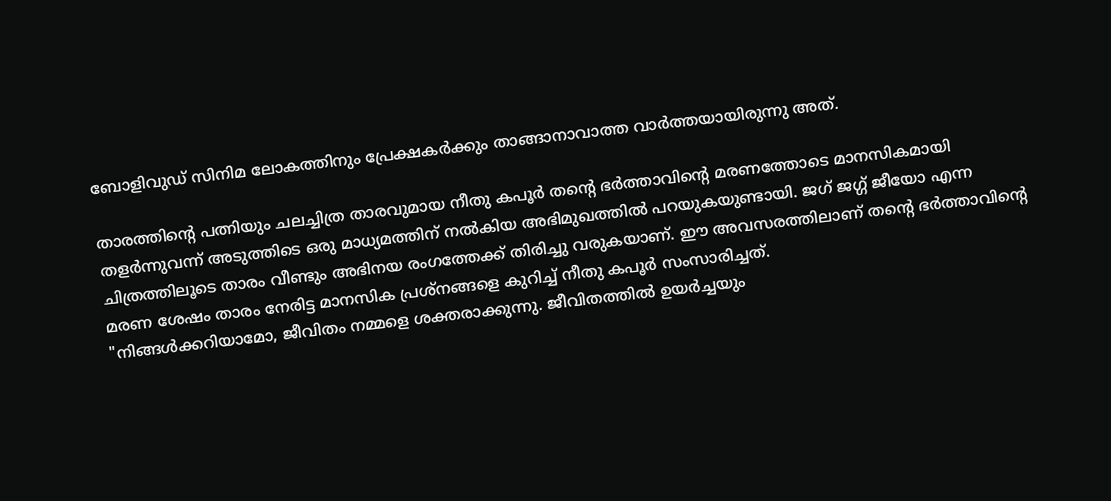ബോളിവുഡ് സിനിമ ലോകത്തിനും പ്രേക്ഷകർക്കും താങ്ങാനാവാത്ത വാർത്തയായിരുന്നു അത്.

താരത്തിന്റെ പത്നിയും ചലച്ചിത്ര താരവുമായ നീതു കപൂർ തന്റെ ഭർത്താവിന്റെ മരണത്തോടെ മാനസികമായി തളർന്നുവന്ന് അടുത്തിടെ ഒരു മാധ്യമത്തിന് നൽകിയ അഭിമുഖത്തിൽ പറയുകയുണ്ടായി. ജഗ് ജഗ്ഗ് ജീയോ എന്ന ചിത്രത്തിലൂടെ താരം വീണ്ടും അഭിനയ രംഗത്തേക്ക് തിരിച്ചു വരുകയാണ്. ഈ അവസരത്തിലാണ് തന്റെ ഭർത്താവിന്റെ മരണ ശേഷം താരം നേരിട്ട മാനസിക പ്രശ്നങ്ങളെ കുറിച്ച് നീതു കപൂർ സംസാരിച്ചത്.
"നിങ്ങൾക്കറിയാമോ, ജീവിതം നമ്മളെ ശക്തരാക്കുന്നു. ജീവിതത്തിൽ ഉയർച്ചയും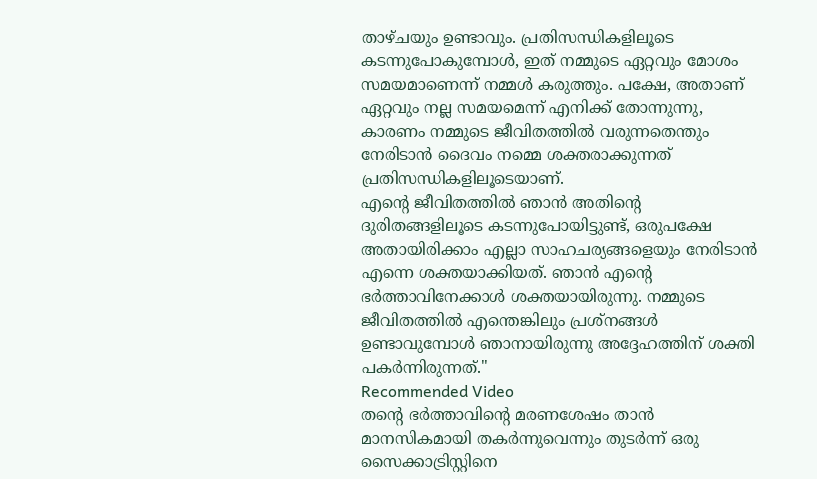താഴ്ചയും ഉണ്ടാവും. പ്രതിസന്ധികളിലൂടെ കടന്നുപോകുമ്പോൾ, ഇത് നമ്മുടെ ഏറ്റവും മോശം സമയമാണെന്ന് നമ്മൾ കരുത്തും. പക്ഷേ, അതാണ് ഏറ്റവും നല്ല സമയമെന്ന് എനിക്ക് തോന്നുന്നു, കാരണം നമ്മുടെ ജീവിതത്തിൽ വരുന്നതെന്തും നേരിടാൻ ദൈവം നമ്മെ ശക്തരാക്കുന്നത് പ്രതിസന്ധികളിലൂടെയാണ്.
എന്റെ ജീവിതത്തിൽ ഞാൻ അതിന്റെ ദുരിതങ്ങളിലൂടെ കടന്നുപോയിട്ടുണ്ട്, ഒരുപക്ഷേ അതായിരിക്കാം എല്ലാ സാഹചര്യങ്ങളെയും നേരിടാൻ എന്നെ ശക്തയാക്കിയത്. ഞാൻ എന്റെ ഭർത്താവിനേക്കാൾ ശക്തയായിരുന്നു. നമ്മുടെ ജീവിതത്തിൽ എന്തെങ്കിലും പ്രശ്നങ്ങൾ ഉണ്ടാവുമ്പോൾ ഞാനായിരുന്നു അദ്ദേഹത്തിന് ശക്തി പകർന്നിരുന്നത്."
Recommended Video
തന്റെ ഭർത്താവിന്റെ മരണശേഷം താൻ മാനസികമായി തകർന്നുവെന്നും തുടർന്ന് ഒരു സൈക്കാട്രിസ്റ്റിനെ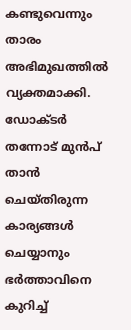കണ്ടുവെന്നും താരം അഭിമുഖത്തിൽ വ്യക്തമാക്കി. ഡോക്ടർ തന്നോട് മുൻപ് താൻ ചെയ്തിരുന്ന കാര്യങ്ങൾ ചെയ്യാനും ഭർത്താവിനെ കുറിച്ച്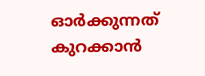ഓർക്കുന്നത് കുറക്കാൻ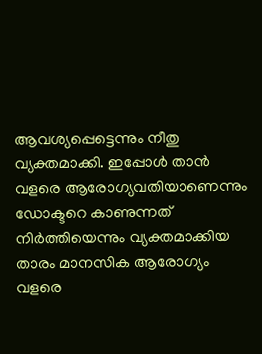ആവശ്യപ്പെട്ടെന്നും നീതു വ്യക്തമാക്കി. ഇപ്പോൾ താൻ വളരെ ആരോഗ്യവതിയാണെന്നും ഡോക്ടറെ കാണുന്നത് നിർത്തിയെന്നും വ്യക്തമാക്കിയ താരം മാനസിക ആരോഗ്യം വളരെ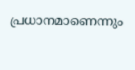പ്രധാനമാണെന്നും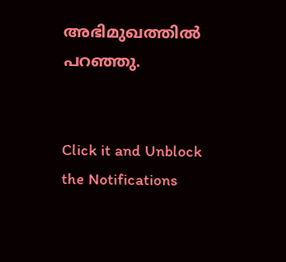അഭിമുഖത്തിൽ പറഞ്ഞു.


Click it and Unblock the Notifications